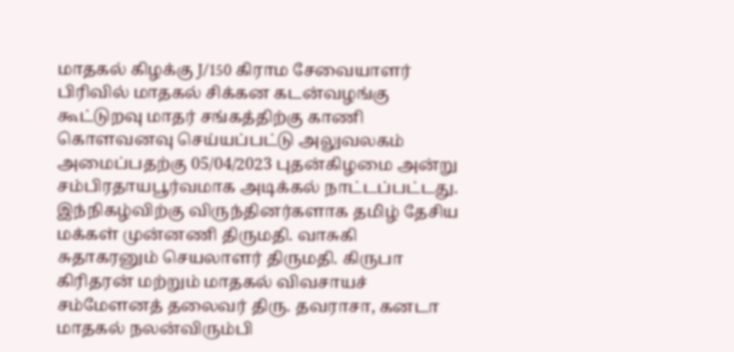மாதகல் கிழக்கு J/150 கிராம சேவையாளர் பிரிவில் மாதகல் சிக்கன கடன்வழங்கு கூட்டுறவு மாதர் சங்கத்திற்கு காணி கொளவனவு செய்யப்பட்டு அலுவலகம் அமைப்பதற்கு 05/04/2023 புதன்கிழமை அன்று சம்பிரதாயபூர்வமாக அடிக்கல் நாட்டப்பட்டது. இந்நிகழ்விற்கு விருந்தினர்களாக தமிழ் தேசிய மக்கள் முன்னணி திருமதி. வாசுகி சுதாகரனும் செயலாளர் திருமதி. கிருபா கிரிதரன் மற்றும் மாதகல் விவசாயச் சம்மேளனத் தலைவர் திரு. தவராசா, கனடா மாதகல் நலன்விரும்பி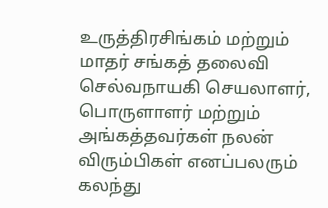உருத்திரசிங்கம் மற்றும் மாதர் சங்கத் தலைவி செல்வநாயகி செயலாளர், பொருளாளர் மற்றும் அங்கத்தவர்கள் நலன் விரும்பிகள் எனப்பலரும் கலந்து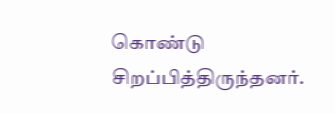கொண்டு சிறப்பித்திருந்தனர்.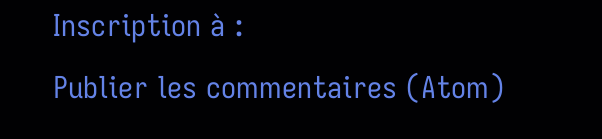Inscription à :
Publier les commentaires (Atom)